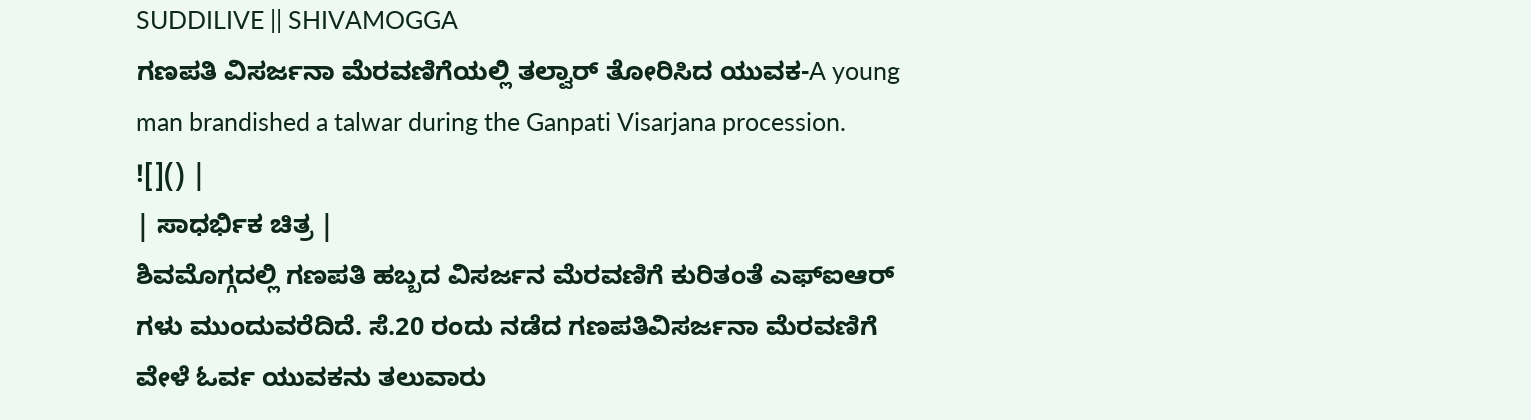SUDDILIVE || SHIVAMOGGA
ಗಣಪತಿ ವಿಸರ್ಜನಾ ಮೆರವಣಿಗೆಯಲ್ಲಿ ತಲ್ವಾರ್ ತೋರಿಸಿದ ಯುವಕ-A young man brandished a talwar during the Ganpati Visarjana procession.
![]() |
| ಸಾಧರ್ಭಿಕ ಚಿತ್ರ |
ಶಿವಮೊಗ್ಗದಲ್ಲಿ ಗಣಪತಿ ಹಬ್ಬದ ವಿಸರ್ಜನ ಮೆರವಣಿಗೆ ಕುರಿತಂತೆ ಎಫ್ಐಆರ್ ಗಳು ಮುಂದುವರೆದಿದೆ. ಸೆ.20 ರಂದು ನಡೆದ ಗಣಪತಿವಿಸರ್ಜನಾ ಮೆರವಣಿಗೆ ವೇಳೆ ಓರ್ವ ಯುವಕನು ತಲುವಾರು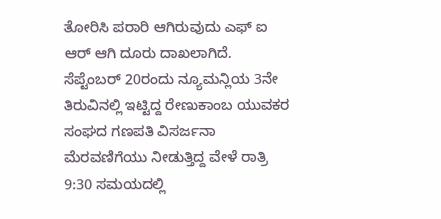ತೋರಿಸಿ ಪರಾರಿ ಆಗಿರುವುದು ಎಫ್ ಐ ಆರ್ ಆಗಿ ದೂರು ದಾಖಲಾಗಿದೆ.
ಸೆಪ್ಟೆಂಬರ್ 20ರಂದು ನ್ಯೂಮನ್ಲಿಯ 3ನೇ ತಿರುವಿನಲ್ಲಿ ಇಟ್ಟಿದ್ದ ರೇಣುಕಾಂಬ ಯುವಕರ ಸಂಘದ ಗಣಪತಿ ವಿಸರ್ಜನಾ ಮೆರವಣಿಗೆಯು ನೀಡುತ್ತಿದ್ದ ವೇಳೆ ರಾತ್ರಿ 9:30 ಸಮಯದಲ್ಲಿ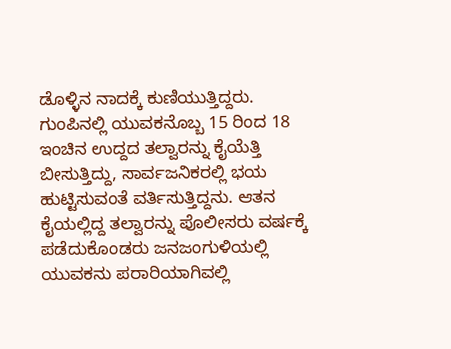ಡೊಳ್ಳಿನ ನಾದಕ್ಕೆ ಕುಣಿಯುತ್ತಿದ್ದರು.
ಗುಂಪಿನಲ್ಲಿ ಯುವಕನೊಬ್ಬ 15 ರಿಂದ 18 ಇಂಚಿನ ಉದ್ದದ ತಲ್ವಾರನ್ನು ಕೈಯೆತ್ತಿ ಬೀಸುತ್ತಿದ್ದು, ಸಾರ್ವಜನಿಕರಲ್ಲಿ ಭಯ ಹುಟ್ಟಿಸುವಂತೆ ವರ್ತಿಸುತ್ತಿದ್ದನು. ಆತನ ಕೈಯಲ್ಲಿದ್ದ ತಲ್ವಾರನ್ನು ಪೊಲೀಸರು ವರ್ಷಕ್ಕೆ ಪಡೆದುಕೊಂಡರು ಜನಜಂಗುಳಿಯಲ್ಲಿ ಯುವಕನು ಪರಾರಿಯಾಗಿವಲ್ಲಿ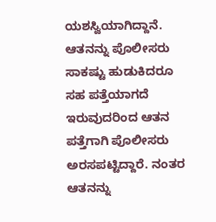ಯಶಸ್ವಿಯಾಗಿದ್ದಾನೆ.
ಆತನನ್ನು ಪೊಲೀಸರು ಸಾಕಷ್ಟು ಹುಡುಕಿದರೂ ಸಹ ಪತ್ತೆಯಾಗದೆ ಇರುವುದರಿಂದ ಆತನ ಪತ್ತೆಗಾಗಿ ಪೊಲೀಸರು ಅರಸಪಟ್ಟಿದ್ದಾರೆ. ನಂತರ ಆತನನ್ನು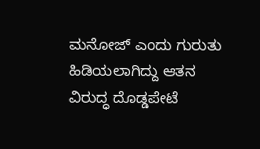ಮನೋಜ್ ಎಂದು ಗುರುತು ಹಿಡಿಯಲಾಗಿದ್ದು ಆತನ ವಿರುದ್ಧ ದೊಡ್ಡಪೇಟೆ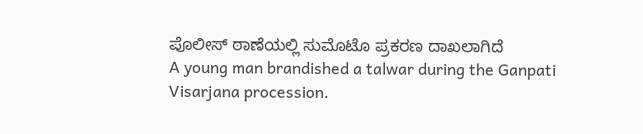ಪೊಲೀಸ್ ಠಾಣೆಯಲ್ಲಿ ಸುಮೊಟೊ ಪ್ರಕರಣ ದಾಖಲಾಗಿದೆ
A young man brandished a talwar during the Ganpati Visarjana procession.